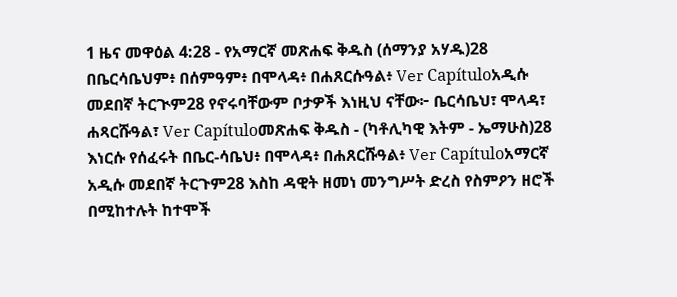1 ዜና መዋዕል 4:28 - የአማርኛ መጽሐፍ ቅዱስ (ሰማንያ አሃዱ)28 በቤርሳቤህም፥ በሰምዓም፥ በሞላዳ፥ በሐጸርሱዓል፥ Ver Capítuloአዲሱ መደበኛ ትርጒም28 የኖሩባቸውም ቦታዎች እነዚህ ናቸው፦ ቤርሳቤህ፣ ሞላዳ፣ ሐጻርሹዓል፣ Ver Capítuloመጽሐፍ ቅዱስ - (ካቶሊካዊ እትም - ኤማሁስ)28 እነርሱ የሰፈሩት በቤር-ሳቤህ፥ በሞላዳ፥ በሐጸርሹዓል፥ Ver Capítuloአማርኛ አዲሱ መደበኛ ትርጉም28 እስከ ዳዊት ዘመነ መንግሥት ድረስ የስምዖን ዘሮች በሚከተሉት ከተሞች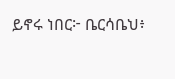ይኖሩ ነበር፦ ቤርሳቤህ፥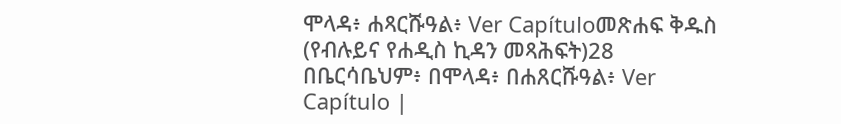ሞላዳ፥ ሐጻርሹዓል፥ Ver Capítuloመጽሐፍ ቅዱስ (የብሉይና የሐዲስ ኪዳን መጻሕፍት)28 በቤርሳቤህም፥ በሞላዳ፥ በሐጸርሹዓል፥ Ver Capítulo |